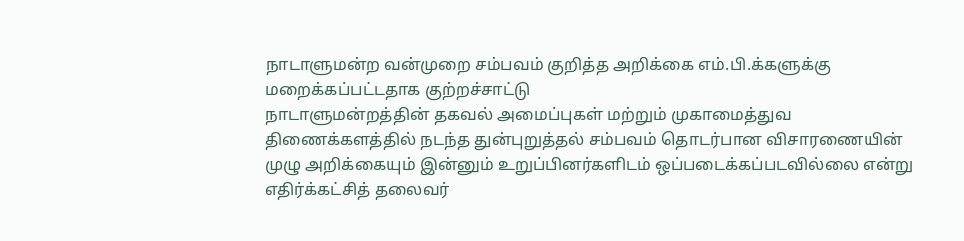நாடாளுமன்ற வன்முறை சம்பவம் குறித்த அறிக்கை எம்.பி.க்களுக்கு மறைக்கப்பட்டதாக குற்றச்சாட்டு
நாடாளுமன்றத்தின் தகவல் அமைப்புகள் மற்றும் முகாமைத்துவ திணைக்களத்தில் நடந்த துன்புறுத்தல் சம்பவம் தொடர்பான விசாரணையின் முழு அறிக்கையும் இன்னும் உறுப்பினர்களிடம் ஒப்படைக்கப்படவில்லை என்று எதிர்க்கட்சித் தலைவர்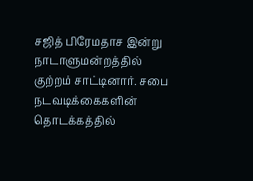சஜித் பிரேமதாச இன்று நாடாளுமன்றத்தில் குற்றம் சாட்டினார். சபை நடவடிக்கைகளின் தொடக்கத்தில்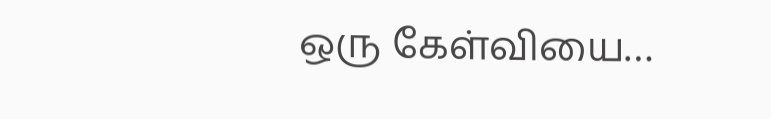ஒரு கேள்வியை…